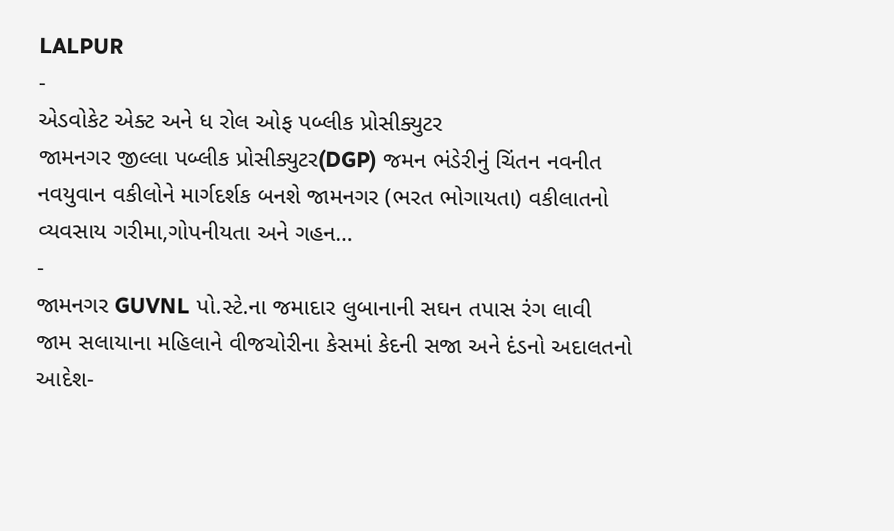LALPUR
-
એડવોકેટ એક્ટ અને ધ રોલ ઓફ પબ્લીક પ્રોસીક્યુટર
જામનગર જીલ્લા પબ્લીક પ્રોસીક્યુટર(DGP) જમન ભંડેરીનું ચિંતન નવનીત નવયુવાન વકીલોને માર્ગદર્શક બનશે જામનગર (ભરત ભોગાયતા) વકીલાતનો વ્યવસાય ગરીમા,ગોપનીયતા અને ગહન…
-
જામનગર GUVNL પો.સ્ટે.ના જમાદાર લુબાનાની સઘન તપાસ રંગ લાવી
જામ સલાયાના મહિલાને વીજચોરીના કેસમાં કેદની સજા અને દંડનો અદાલતનો આદેશ-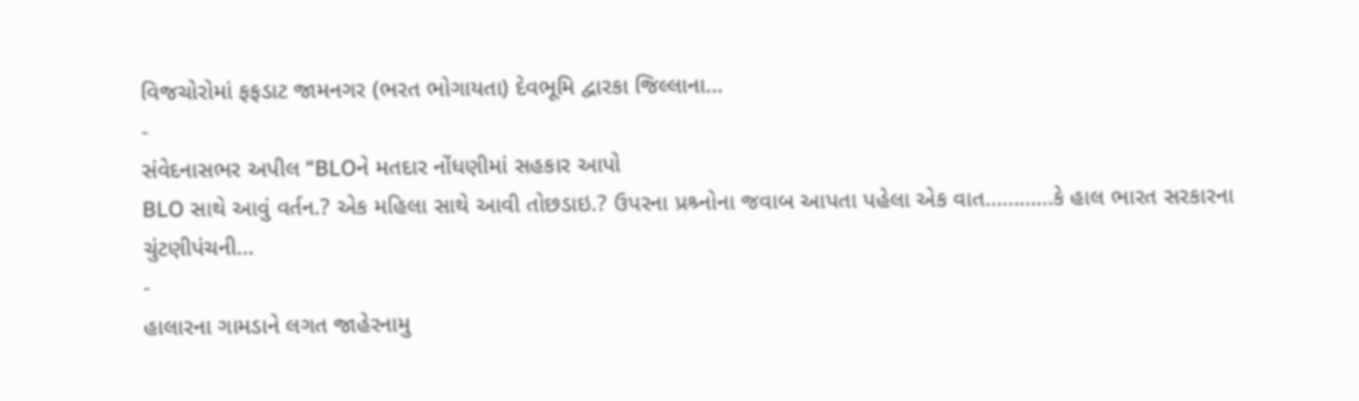વિજચોરોમાં ફફડાટ જામનગર (ભરત ભોગાયતા) દેવભૂમિ દ્વારકા જિલ્લાના…
-
સંવેદનાસભર અપીલ “BLOને મતદાર નોંધણીમાં સહકાર આપો
BLO સાથે આવું વર્તન.? એક મહિલા સાથે આવી તોછડાઇ.? ઉપરના પ્રશ્ર્નોના જવાબ આપતા પહેલા એક વાત…………કે હાલ ભારત સરકારના ચુંટણીપંચની…
-
હાલારના ગામડાને લગત જાહેરનામુ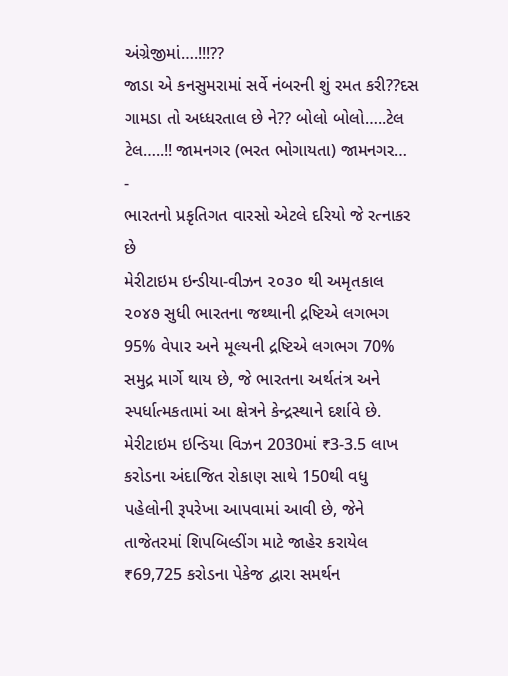અંગ્રેજીમાં….!!!??
જાડા એ કનસુમરામાં સર્વે નંબરની શું રમત કરી??દસ ગામડા તો અધ્ધરતાલ છે ને?? બોલો બોલો…..ટેલ ટેલ…..!! જામનગર (ભરત ભોગાયતા) જામનગર…
-
ભારતનો પ્રકૃતિગત વારસો એટલે દરિયો જે રત્નાકર છે
મેરીટાઇમ ઇન્ડીયા-વીઝન ૨૦૩૦ થી અમૃતકાલ ૨૦૪૭ સુધી ભારતના જથ્થાની દ્રષ્ટિએ લગભગ 95% વેપાર અને મૂલ્યની દ્રષ્ટિએ લગભગ 70% સમુદ્ર માર્ગે થાય છે, જે ભારતના અર્થતંત્ર અને સ્પર્ધાત્મકતામાં આ ક્ષેત્રને કેન્દ્રસ્થાને દર્શાવે છે. મેરીટાઇમ ઇન્ડિયા વિઝન 2030માં ₹3-3.5 લાખ કરોડના અંદાજિત રોકાણ સાથે 150થી વધુ પહેલોની રૂપરેખા આપવામાં આવી છે, જેને તાજેતરમાં શિપબિલ્ડીંગ માટે જાહેર કરાયેલ ₹69,725 કરોડના પેકેજ દ્વારા સમર્થન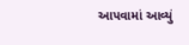આપવામાં આવ્યું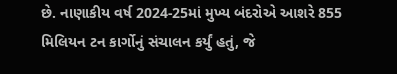છે. નાણાકીય વર્ષ 2024-25માં મુખ્ય બંદરોએ આશરે 855 મિલિયન ટન કાર્ગોનું સંચાલન કર્યું હતું, જે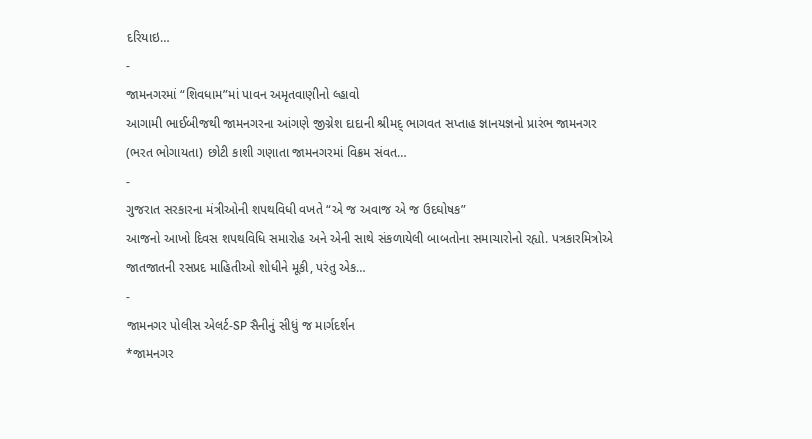દરિયાઇ…
-
જામનગરમાં “શિવધામ”માં પાવન અમૃતવાણીનો લ્હાવો
આગામી ભાઈબીજથી જામનગરના આંગણે જીગ્નેશ દાદાની શ્રીમદ્ ભાગવત સપ્તાહ જ્ઞાનયજ્ઞનો પ્રારંભ જામનગર (ભરત ભોગાયતા) છોટી કાશી ગણાતા જામનગરમાં વિક્રમ સંવત…
-
ગુજરાત સરકારના મંત્રીઓની શપથવિધી વખતે “એ જ અવાજ એ જ ઉદઘોષક”
આજનો આખો દિવસ શપથવિધિ સમારોહ અને એની સાથે સંકળાયેલી બાબતોના સમાચારોનો રહ્યો. પત્રકારમિત્રોએ જાતજાતની રસપ્રદ માહિતીઓ શોધીને મૂકી, પરંતુ એક…
-
જામનગર પોલીસ એલર્ટ-SP સૈનીનું સીધું જ માર્ગદર્શન
*જામનગર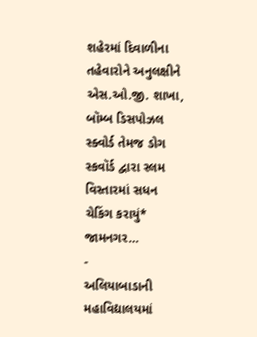શહેરમાં દિવાળીના તહેવારોને અનુલક્ષીને એસ.ઓ.જી. શાખા, બૉમ્બ ડિસપોઝલ સ્ક્વોર્ડ તેમજ ડોગ સ્કવૉર્ડ દ્વારા સ્લમ વિસ્તારમાં સધન ચેકિંગ કરાયું* જામનગર…
-
અલિયાબાડાની મહાવિદ્યાલયમાં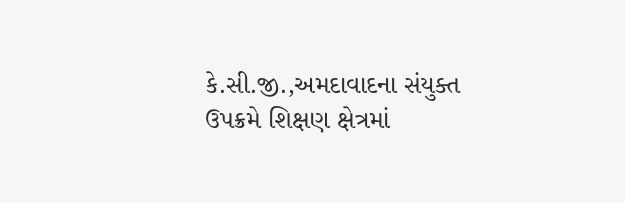કે.સી.જી.,અમદાવાદના સંયુક્ત ઉપક્રમે શિક્ષણ ક્ષેત્રમાં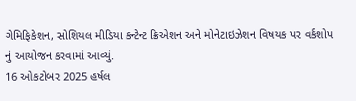ગેમિફિકેશન, સોશિયલ મીડિયા કન્ટેન્ટ ક્રિએશન અને મોનેટાઇઝેશન વિષયક પર વર્કશોપ નું આયોજન કરવામાં આવ્યું.
16 ઓકટોબર 2025 હર્ષલ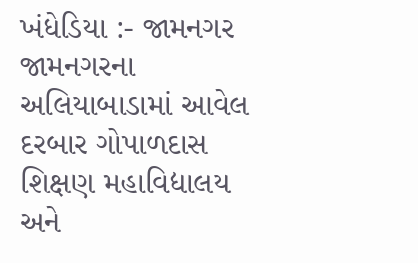ખંધેડિયા :- જામનગર જામનગરના અલિયાબાડામાં આવેલ દરબાર ગોપાળદાસ શિક્ષણ મહાવિદ્યાલય અને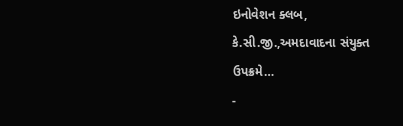ઇનોવેશન ક્લબ, કે.સી.જી.,અમદાવાદના સંયુક્ત ઉપક્રમે…
-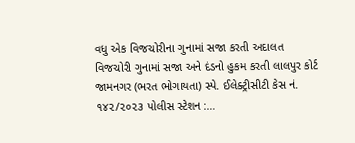વધુ એક વિજચોરીના ગુનામાં સજા કરતી અદાલત
વિજચોરી ગુનામાં સજા અને દંડનો હુકમ કરતી લાલપુર કોર્ટ જામનગર (ભરત ભોગાયતા) સ્પે. ઈલેક્ટ્રીસીટી કેસ નં. ૧૪૨/૨૦૨૩ પોલીસ સ્ટેશન :…